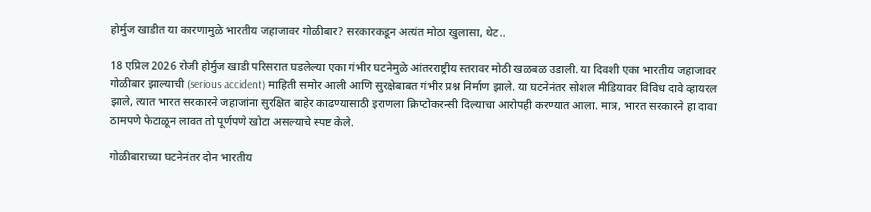होर्मुज खाडीत या कारणामुळे भारतीय जहाजावर गोळीबार? सरकारकडून अत्यंत मोठा खुलासा, थेट..

18 एप्रिल 2026 रोजी होर्मुज खाडी परिसरात घडलेल्या एका गंभीर घटनेमुळे आंतरराष्ट्रीय स्तरावर मोठी खळबळ उडाली. या दिवशी एका भारतीय जहाजावर गोळीबार झाल्याची (serious accident) माहिती समोर आली आणि सुरक्षेबाबत गंभीर प्रश्न निर्माण झाले. या घटनेनंतर सोशल मीडियावर विविध दावे व्हायरल झाले, त्यात भारत सरकारने जहाजांना सुरक्षित बाहेर काढण्यासाठी इराणला क्रिप्टोकरन्सी दिल्याचा आरोपही करण्यात आला. मात्र, भारत सरकारने हा दावा ठामपणे फेटाळून लावत तो पूर्णपणे खोटा असल्याचे स्पष्ट केले.

गोळीबाराच्या घटनेनंतर दोन भारतीय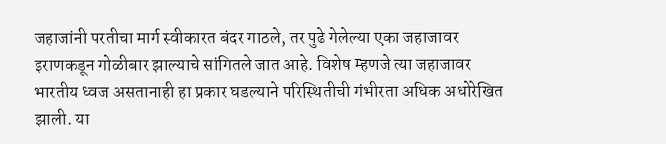जहाजांनी परतीचा मार्ग स्वीकारत बंदर गाठले, तर पुढे गेलेल्या एका जहाजावर इराणकडून गोळीबार झाल्याचे सांगितले जात आहे. विशेष म्हणजे त्या जहाजावर भारतीय ध्वज असतानाही हा प्रकार घडल्याने परिस्थितीची गंभीरता अधिक अधोरेखित झाली. या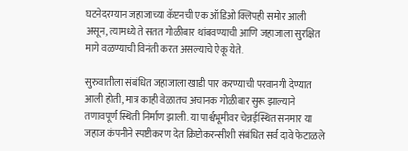घटनेदरम्यान जहाजाच्या कॅप्टनची एक ऑडिओ क्लिपही समोर आली असून, त्यामध्ये ते सतत गोळीबार थांबवण्याची आणि जहाजाला सुरक्षित मागे वळण्याची विनंती करत असल्याचे ऐकू येते.

सुरुवातीला संबंधित जहाजाला खाडी पार करण्याची परवानगी देण्यात आली होती, मात्र काही वेळातच अचानक गोळीबार सुरू झाल्याने तणावपूर्ण स्थिती निर्माण झाली. या पार्श्वभूमीवर चेन्नईस्थित सनमार या जहाज कंपनीने स्पष्टीकरण देत क्रिप्टोकरन्सीशी संबंधित सर्व दावे फेटाळले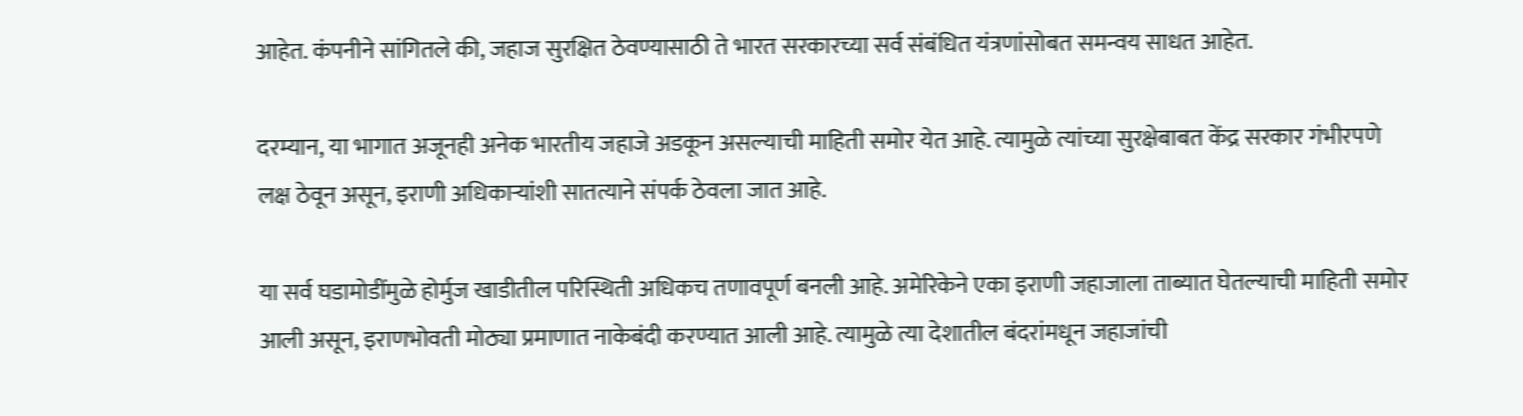आहेत. कंपनीने सांगितले की, जहाज सुरक्षित ठेवण्यासाठी ते भारत सरकारच्या सर्व संबंधित यंत्रणांसोबत समन्वय साधत आहेत.

दरम्यान, या भागात अजूनही अनेक भारतीय जहाजे अडकून असल्याची माहिती समोर येत आहे. त्यामुळे त्यांच्या सुरक्षेबाबत केंद्र सरकार गंभीरपणे लक्ष ठेवून असून, इराणी अधिकाऱ्यांशी सातत्याने संपर्क ठेवला जात आहे.

या सर्व घडामोडींमुळे होर्मुज खाडीतील परिस्थिती अधिकच तणावपूर्ण बनली आहे. अमेरिकेने एका इराणी जहाजाला ताब्यात घेतल्याची माहिती समोर आली असून, इराणभोवती मोठ्या प्रमाणात नाकेबंदी करण्यात आली आहे. त्यामुळे त्या देशातील बंदरांमधून जहाजांची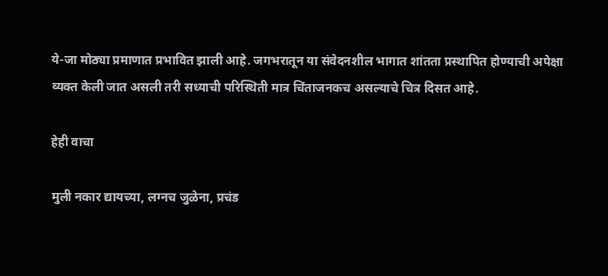ये-जा मोठ्या प्रमाणात प्रभावित झाली आहे. जगभरातून या संवेदनशील भागात शांतता प्रस्थापित होण्याची अपेक्षा व्यक्त केली जात असली तरी सध्याची परिस्थिती मात्र चिंताजनकच असल्याचे चित्र दिसत आहे.

हेही वाचा

मुली नकार द्यायच्या, लग्नच जुळेना, प्रचंड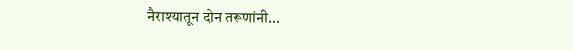नैराश्यातून दोन तरूणांनी…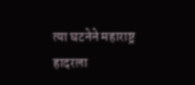त्या घटनेने महाराष्ट्र हादरला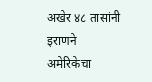अखेर ४८ तासांनी इराणने अमेरिकेचा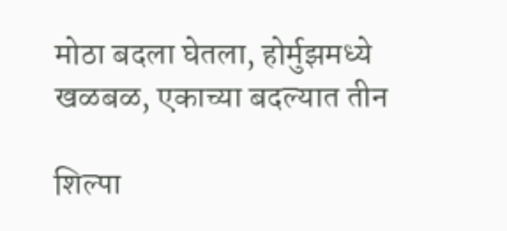मोठा बदला घेतला, होर्मुझमध्ये खळबळ, एकाच्या बदल्यात तीन

शिल्पा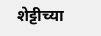शेट्टीच्या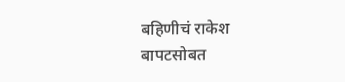बहिणीचं राकेश बापटसोबत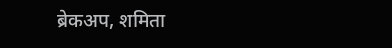ब्रेकअप, शमिता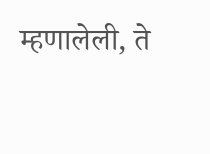म्हणालेली, ते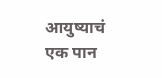आयुष्याचं एक पान